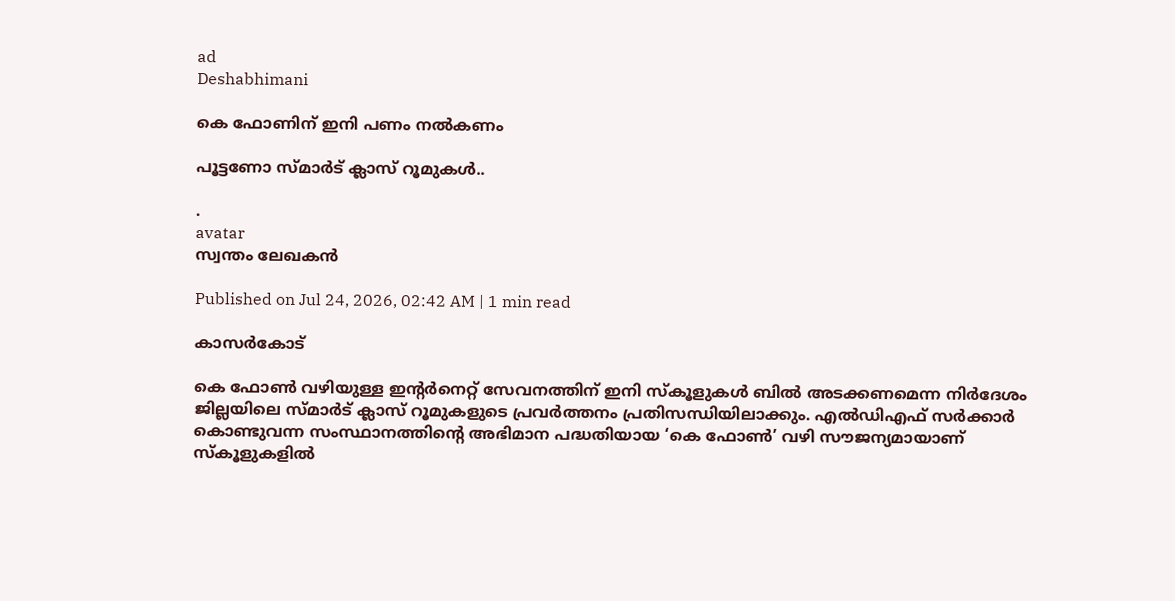ad
Deshabhimani

കെ ഫോണിന്‌ ഇനി പണം നൽകണം

പൂട്ടണോ സ്‌മാർട് ക്ലാസ്‌ റൂമുകൾ..

.
avatar
സ്വന്തം ലേഖകൻ

Published on Jul 24, 2026, 02:42 AM | 1 min read

കാസർകോട്‌

കെ ഫോൺ വഴിയുള്ള ഇന്റർനെറ്റ്‌ സേവനത്തിന്‌ ഇനി സ്‌കൂളുകൾ ബിൽ അടക്കണമെന്ന നിർദേശം ജില്ലയിലെ സ്‌മാർട് ക്ലാസ്‌ റൂമുകളുടെ പ്രവർത്തനം പ്രതിസന്ധിയിലാക്കും. എൽഡിഎഫ്‌ സർക്കാർ കൊണ്ടുവന്ന സംസ്ഥാനത്തിന്റെ അഭിമാന പദ്ധതിയായ ‘കെ ഫോൺ’ വഴി സ‍ൗജന്യമായാണ്‌ സ്‌കൂളുകളിൽ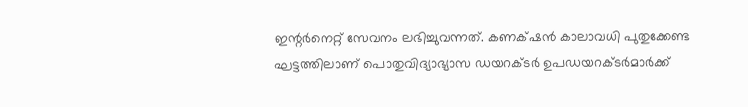ഇന്റർനെറ്റ്‌ സേവനം ലഭിച്ചുവന്നത്‌. കണക്‌ഷൻ കാലാവധി പുതുക്കേണ്ട ഘട്ടത്തിലാണ്‌ പൊതുവിദ്യാഭ്യാസ ഡയറക്ടർ ഉപഡയറക്ടർമാർക്ക്‌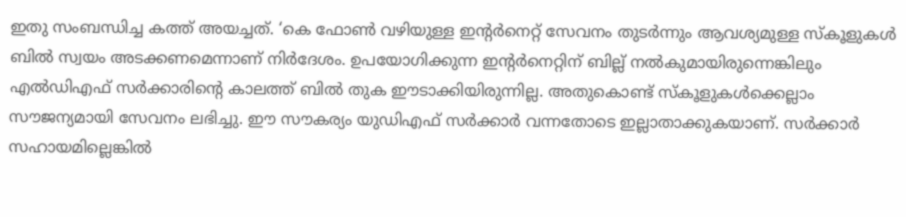ഇതു സംബന്ധിച്ച കത്ത്‌ അയച്ചത്‌. ‘കെ ഫോൺ വഴിയുള്ള ഇന്റർനെറ്റ്‌ സേവനം തുടർന്നും ആവശ്യമുള്ള സ്‌കൂളുകൾ ബിൽ സ്വയം അടക്കണമെന്നാണ്‌ നിർദേശം. ഉപയോഗിക്കുന്ന ഇന്റര്‍‌നെറ്റിന് ബില്ല് നല്‍കുമായിരുന്നെങ്കിലും എല്‍ഡിഎഫ് സര്‍ക്കാരിന്റെ കാലത്ത് ബിൽ തുക ഈടാക്കിയിരുന്നില്ല. അതുകൊണ്ട് സ്കൂളുകള്‍ക്കെല്ലാം സൗജന്യമായി സേവനം ലഭിച്ചു. ഇ‍ൗ സ‍ൗകര്യം യുഡിഎഫ് സർക്കാർ വന്നതോടെ ഇല്ലാതാക്കുകയാണ്‌. സർക്കാർ സഹായമില്ലെങ്കിൽ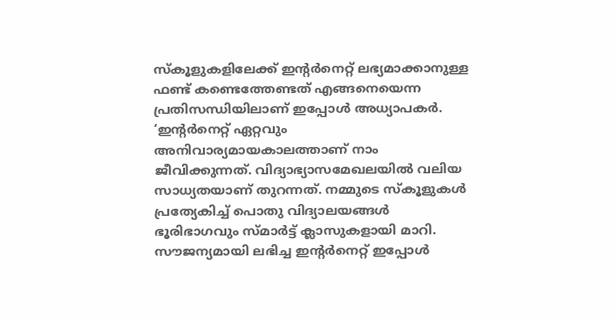സ്‌കൂളുകളിലേക്ക്‌ ഇന്റർനെറ്റ്‌ ലഭ്യമാക്കാനുള്ള ഫണ്ട്‌ കണ്ടെത്തേണ്ടത്‌ എങ്ങനെയെന്ന പ്രതിസന്ധിയിലാണ്‌ ഇപ്പോൾ അധ്യാപകർ. ‘ഇന്റർനെറ്റ്‌ ഏറ്റവും അനിവാര്യമായകാലത്താണ്‌ നാം ജീവിക്കുന്നത്‌. വിദ്യാഭ്യാസമേഖലയിൽ വലിയ സാധ്യതയാണ്‌ തുറന്നത്‌. നമ്മുടെ സ്‌കൂളുകൾ പ്രത്യേകിച്ച്‌ പൊതു വിദ്യാലയങ്ങൾ ഭൂരിഭാഗവും സ്‌മാർട്ട്‌ ക്ലാസുകളായി മാറി. സ‍ൗജന്യമായി ലഭിച്ച ഇന്റർനെറ്റ്‌ ഇപ്പോൾ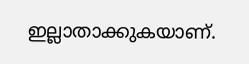ഇല്ലാതാക്കുകയാണ്‌.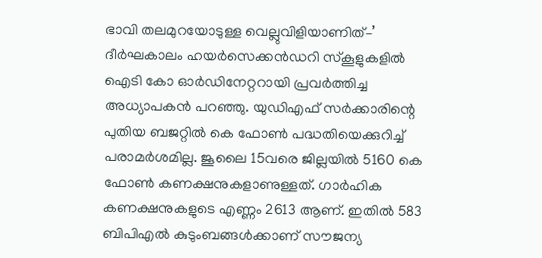ഭാവി തലമുറയോടുള്ള വെല്ലുവിളിയാണിത്‌–’ ദീർഘകാലം ഹയർസെക്കൻഡറി സ്‌കൂളുകളിൽ ഐടി കോ ഓർഡിനേറ്ററായി പ്രവർത്തിച്ച അധ്യാപകൻ പറഞ്ഞു. യുഡിഎഫ്‌ സർക്കാരിന്റെ പുതിയ ബജറ്റിൽ കെ ഫോൺ പദ്ധതിയെക്കുറിച്ച്‌ പരാമർശമില്ല. ജൂലൈ 15വരെ ജില്ലയിൽ 5160 കെ ഫോൺ കണക്ഷനുകളാണുള്ളത്‌. ഗാർഹിക കണക്ഷനുകളുടെ എണ്ണം 2613 ആണ്‌. ഇതിൽ 583 ബിപിഎൽ കുടുംബങ്ങൾക്കാണ്‌ സൗജന്യ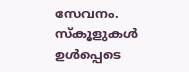സേവനം. സ്കൂളുകൾ ഉൾപ്പെടെ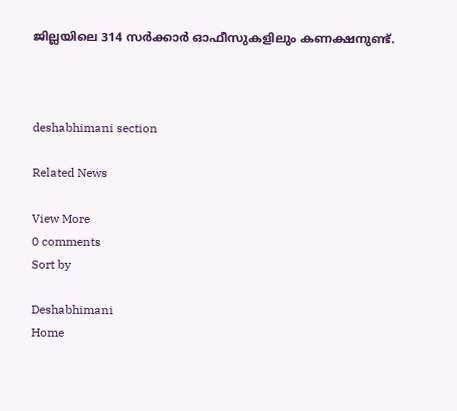ജില്ലയിലെ 314 സർ‌ക്കാർ ഓഫീസുകളിലും കണക്ഷനുണ്ട്.



deshabhimani section

Related News

View More
0 comments
Sort by

Deshabhimani
Home